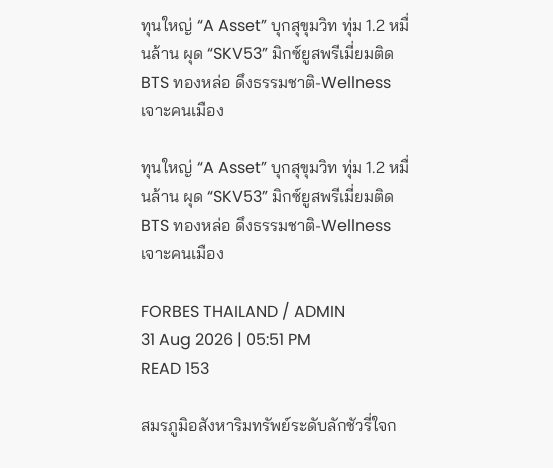ทุนใหญ่ “A Asset” บุกสุขุมวิท ทุ่ม 1.2 หมื่นล้าน ผุด “SKV53” มิกซ์ยูสพรีเมี่ยมติด BTS ทองหล่อ ดึงธรรมชาติ-Wellness เจาะคนเมือง

ทุนใหญ่ “A Asset” บุกสุขุมวิท ทุ่ม 1.2 หมื่นล้าน ผุด “SKV53” มิกซ์ยูสพรีเมี่ยมติด BTS ทองหล่อ ดึงธรรมชาติ-Wellness เจาะคนเมือง

FORBES THAILAND / ADMIN
31 Aug 2026 | 05:51 PM
READ 153

สมรภูมิอสังหาริมทรัพย์ระดับลักชัวรี่ใจก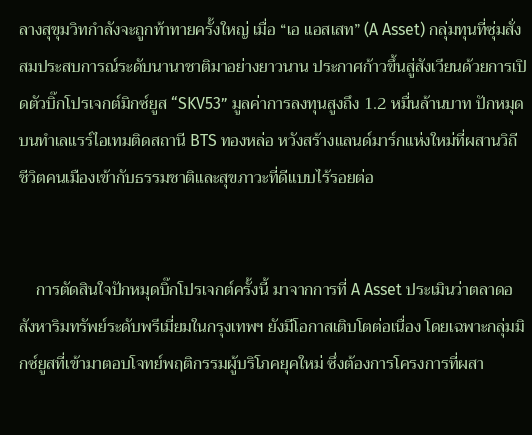ลางสุขุมวิทกำลังจะถูกท้าทายครั้งใหญ่ เมื่อ “เอ แอสเสท” (A Asset) กลุ่มทุนที่ซุ่มสั่งสมประสบการณ์ระดับนานาชาติมาอย่างยาวนาน ประกาศก้าวขึ้นสู่สังเวียนด้วยการเปิดตัวบิ๊กโปรเจกต์มิกซ์ยูส “SKV53” มูลค่าการลงทุนสูงถึง 1.2 หมื่นล้านบาท ปักหมุดบนทำเลแรร์ไอเทมติดสถานี BTS ทองหล่อ หวังสร้างแลนด์มาร์กแห่งใหม่ที่ผสานวิถีชีวิตคนเมืองเข้ากับธรรมชาติและสุขภาวะที่ดีแบบไร้รอยต่อ


    การตัดสินใจปักหมุดบิ๊กโปรเจกต์ครั้งนี้ มาจากการที่ A Asset ประเมินว่าตลาดอสังหาริมทรัพย์ระดับพรีเมี่ยมในกรุงเทพฯ ยังมีโอกาสเติบโตต่อเนื่อง โดยเฉพาะกลุ่มมิกซ์ยูสที่เข้ามาตอบโจทย์พฤติกรรมผู้บริโภคยุคใหม่ ซึ่งต้องการโครงการที่ผสา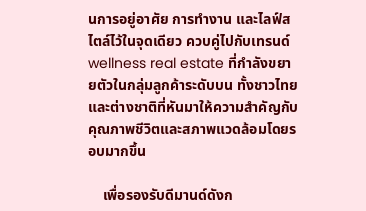นการอยู่อาศัย การทำงาน และไลฟ์สไตล์ไว้ในจุดเดียว ควบคู่ไปกับเทรนด์ wellness real estate ที่กำลังขยายตัวในกลุ่มลูกค้าระดับบน ทั้งชาวไทยและต่างชาติที่หันมาให้ความสำคัญกับคุณภาพชีวิตและสภาพแวดล้อมโดยรอบมากขึ้น

    เพื่อรองรับดีมานด์ดังก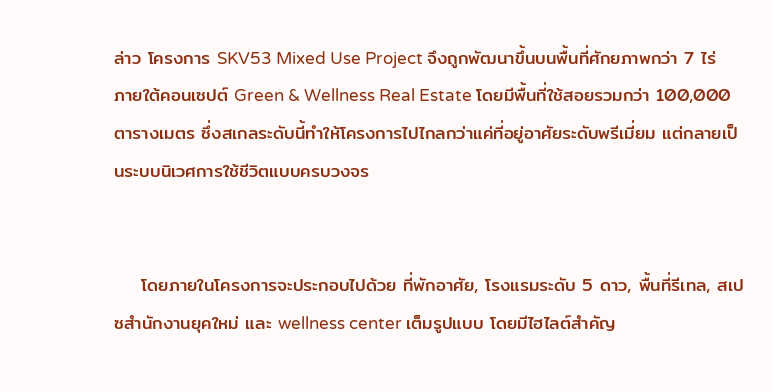ล่าว โครงการ SKV53 Mixed Use Project จึงถูกพัฒนาขึ้นบนพื้นที่ศักยภาพกว่า 7 ไร่ ภายใต้คอนเซปต์ Green & Wellness Real Estate โดยมีพื้นที่ใช้สอยรวมกว่า 100,000 ตารางเมตร ซึ่งสเกลระดับนี้ทำให้โครงการไปไกลกว่าแค่ที่อยู่อาศัยระดับพรีเมี่ยม แต่กลายเป็นระบบนิเวศการใช้ชีวิตแบบครบวงจร


    โดยภายในโครงการจะประกอบไปด้วย ที่พักอาศัย, โรงแรมระดับ 5 ดาว, พื้นที่รีเทล, สเปซสำนักงานยุคใหม่ และ wellness center เต็มรูปแบบ โดยมีไฮไลต์สำคัญ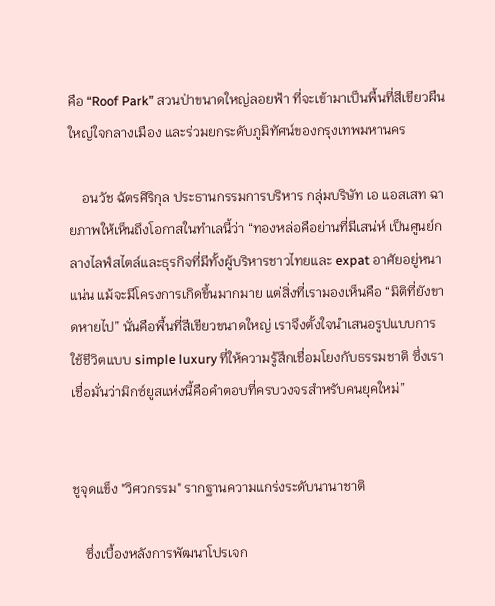คือ “Roof Park” สวนป่าขนาดใหญ่ลอยฟ้า ที่จะเข้ามาเป็นพื้นที่สีเขียวผืนใหญ่ใจกลางเมือง และร่วมยกระดับภูมิทัศน์ของกรุงเทพมหานคร

    อนวัช ฉัตรศิริกุล ประธานกรรมการบริหาร กลุ่มบริษัท เอ แอสเสท ฉายภาพให้เห็นถึงโอกาสในทำเลนี้ว่า “ทองหล่อคือย่านที่มีเสน่ห์ เป็นศูนย์กลางไลฟ์สไตล์และธุรกิจที่มีทั้งผู้บริหารชาวไทยและ expat อาศัยอยู่หนาแน่น แม้จะมีโครงการเกิดขึ้นมากมาย แต่สิ่งที่เรามองเห็นคือ “มิติที่ยังขาดหายไป” นั่นคือพื้นที่สีเขียวขนาดใหญ่ เราจึงตั้งใจนำเสนอรูปแบบการใช้ชีวิตแบบ simple luxury ที่ให้ความรู้สึกเชื่อมโยงกับธรรมชาติ ซึ่งเราเชื่อมั่นว่ามิกซ์ยูสแห่งนี้คือคำตอบที่ครบวงจรสำหรับคนยุคใหม่”


ชูจุดแข็ง "วิศวกรรม" รากฐานความแกร่งระดับนานาชาติ

    ซึ่งเบื้องหลังการพัฒนาโปรเจก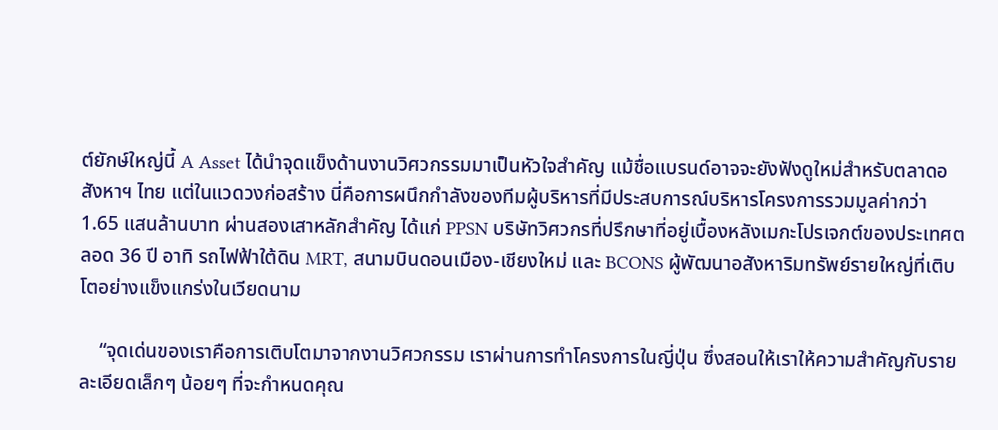ต์ยักษ์ใหญ่นี้ A Asset ได้นำจุดแข็งด้านงานวิศวกรรมมาเป็นหัวใจสำคัญ แม้ชื่อแบรนด์อาจจะยังฟังดูใหม่สำหรับตลาดอสังหาฯ ไทย แต่ในแวดวงก่อสร้าง นี่คือการผนึกกำลังของทีมผู้บริหารที่มีประสบการณ์บริหารโครงการรวมมูลค่ากว่า 1.65 แสนล้านบาท ผ่านสองเสาหลักสำคัญ ได้แก่ PPSN บริษัทวิศวกรที่ปรึกษาที่อยู่เบื้องหลังเมกะโปรเจกต์ของประเทศตลอด 36 ปี อาทิ รถไฟฟ้าใต้ดิน MRT, สนามบินดอนเมือง-เชียงใหม่ และ BCONS ผู้พัฒนาอสังหาริมทรัพย์รายใหญ่ที่เติบโตอย่างแข็งแกร่งในเวียดนาม

    “จุดเด่นของเราคือการเติบโตมาจากงานวิศวกรรม เราผ่านการทำโครงการในญี่ปุ่น ซึ่งสอนให้เราให้ความสำคัญกับรายละเอียดเล็กๆ น้อยๆ ที่จะกำหนดคุณ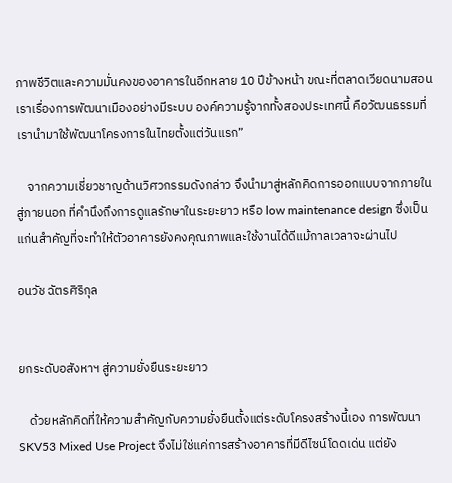ภาพชีวิตและความมั่นคงของอาคารในอีกหลาย 10 ปีข้างหน้า ขณะที่ตลาดเวียดนามสอนเราเรื่องการพัฒนาเมืองอย่างมีระบบ องค์ความรู้จากทั้งสองประเทศนี้ คือวัฒนธรรมที่เรานำมาใช้พัฒนาโครงการในไทยตั้งแต่วันแรก”

    จากความเชี่ยวชาญด้านวิศวกรรมดังกล่าว จึงนำมาสู่หลักคิดการออกแบบจากภายในสู่ภายนอก ที่คำนึงถึงการดูแลรักษาในระยะยาว หรือ low maintenance design ซึ่งเป็นแก่นสำคัญที่จะทำให้ตัวอาคารยังคงคุณภาพและใช้งานได้ดีแม้กาลเวลาจะผ่านไป

อนวัช ฉัตรศิริกุล


ยกระดับอสังหาฯ สู่ความยั่งยืนระยะยาว

    ด้วยหลักคิดที่ให้ความสำคัญกับความยั่งยืนตั้งแต่ระดับโครงสร้างนี้เอง การพัฒนา SKV53 Mixed Use Project จึงไม่ใช่แค่การสร้างอาคารที่มีดีไซน์โดดเด่น แต่ยัง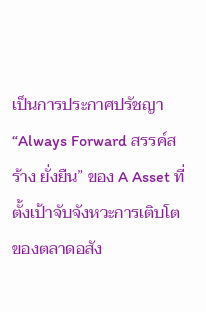เป็นการประกาศปรัชญา “Always Forward สรรค์สร้าง ยั่งยืน” ของ A Asset ที่ตั้งเป้าจับจังหวะการเติบโตของตลาดอสัง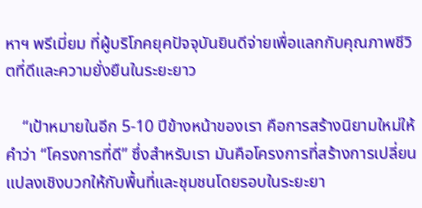หาฯ พรีเมี่ยม ที่ผู้บริโภคยุคปัจจุบันยินดีจ่ายเพื่อแลกกับคุณภาพชีวิตที่ดีและความยั่งยืนในระยะยาว

    “เป้าหมายในอีก 5-10 ปีข้างหน้าของเรา คือการสร้างนิยามใหม่ให้คำว่า “โครงการที่ดี” ซึ่งสำหรับเรา มันคือโครงการที่สร้างการเปลี่ยนแปลงเชิงบวกให้กับพื้นที่และชุมชนโดยรอบในระยะยา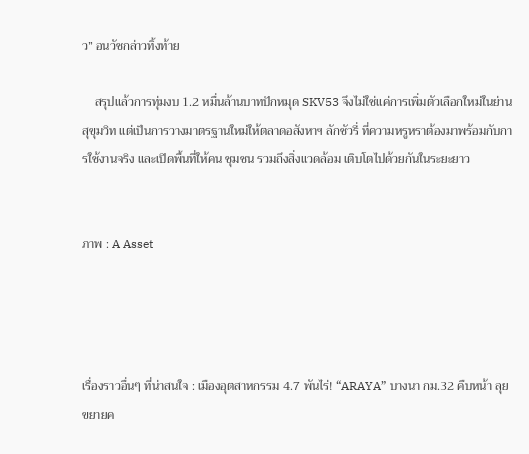ว” อนวัชกล่าวทิ้งท้าย

    สรุปแล้วการทุ่มงบ 1.2 หมื่นล้านบาทปักหมุด SKV53 จึงไม่ใช่แค่การเพิ่มตัวเลือกใหม่ในย่านสุขุมวิท แต่เป็นการวางมาตรฐานใหม่ให้ตลาดอสังหาฯ ลักชัวรี่ ที่ความหรูหราต้องมาพร้อมกับการใช้งานจริง และเปิดพื้นที่ให้คน ชุมชน รวมถึงสิ่งแวดล้อม เติบโตไปด้วยกันในระยะยาว


ภาพ : A Asset




เรื่องราวอื่นๆ ที่น่าสนใจ : เมืองอุตสาหกรรม 4.7 พันไร่! “ARAYA” บางนา กม.32 คืบหน้า ลุยขยายค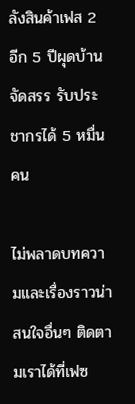ลังสินค้าเฟส 2 อีก 5 ปีผุดบ้านจัดสรร รับประชากรได้ 5 หมื่นคน

ไม่พลาดบทความและเรื่องราวน่าสนใจอื่นๆ ติดตามเราได้ที่เฟซ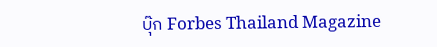บุ๊ก Forbes Thailand Magazine